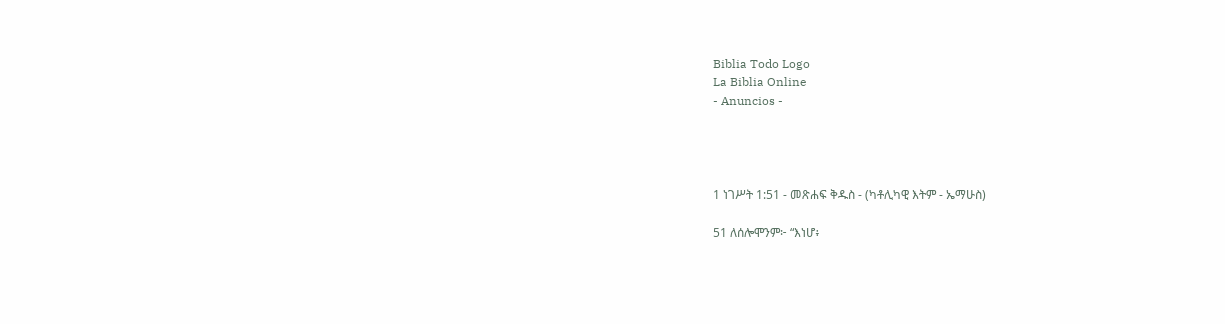Biblia Todo Logo
La Biblia Online
- Anuncios -




1 ነገሥት 1:51 - መጽሐፍ ቅዱስ - (ካቶሊካዊ እትም - ኤማሁስ)

51 ለሰሎሞንም፦ “እነሆ፥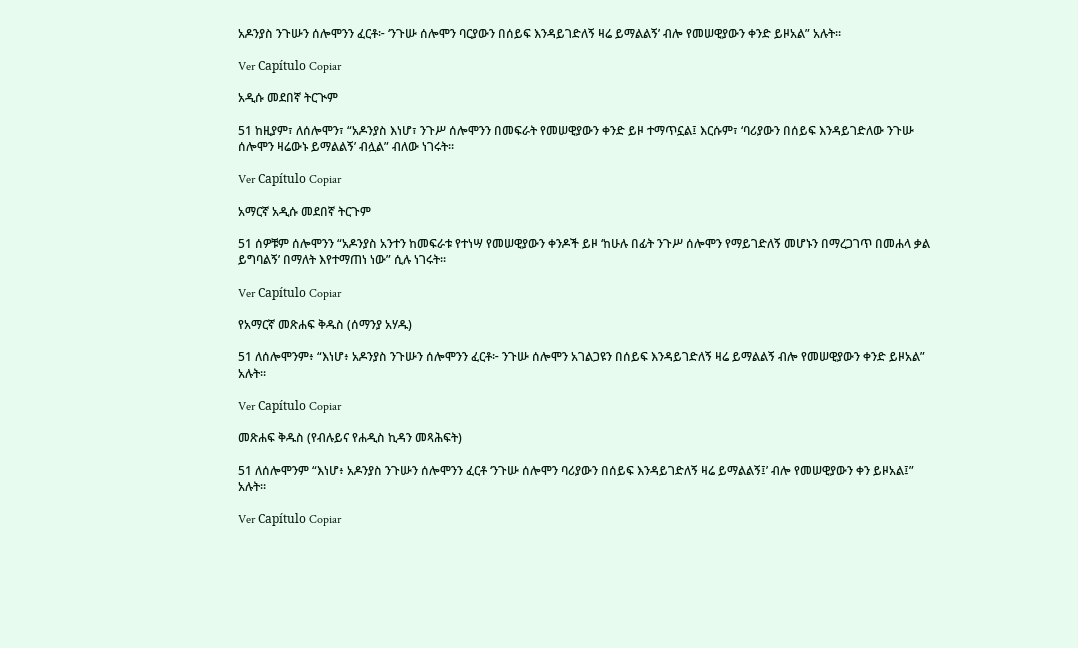አዶንያስ ንጉሡን ሰሎሞንን ፈርቶ፦ ‘ንጉሡ ሰሎሞን ባርያውን በሰይፍ እንዳይገድለኝ ዛሬ ይማልልኝ’ ብሎ የመሠዊያውን ቀንድ ይዞአል” አሉት።

Ver Capítulo Copiar

አዲሱ መደበኛ ትርጒም

51 ከዚያም፣ ለሰሎሞን፣ “አዶንያስ እነሆ፣ ንጉሥ ሰሎሞንን በመፍራት የመሠዊያውን ቀንድ ይዞ ተማጥኗል፤ እርሱም፣ ‘ባሪያውን በሰይፍ እንዳይገድለው ንጉሡ ሰሎሞን ዛሬውኑ ይማልልኝ’ ብሏል” ብለው ነገሩት።

Ver Capítulo Copiar

አማርኛ አዲሱ መደበኛ ትርጉም

51 ሰዎቹም ሰሎሞንን “አዶንያስ አንተን ከመፍራቱ የተነሣ የመሠዊያውን ቀንዶች ይዞ ‘ከሁሉ በፊት ንጉሥ ሰሎሞን የማይገድለኝ መሆኑን በማረጋገጥ በመሐላ ቃል ይግባልኝ’ በማለት እየተማጠነ ነው” ሲሉ ነገሩት።

Ver Capítulo Copiar

የአማርኛ መጽሐፍ ቅዱስ (ሰማንያ አሃዱ)

51 ለሰሎሞንም፥ “እነሆ፥ አዶንያስ ንጉሡን ሰሎሞንን ፈርቶ፦ ንጉሡ ሰሎሞን አገልጋዩን በሰይፍ እንዳይገድለኝ ዛሬ ይማልልኝ ብሎ የመሠዊያውን ቀንድ ይዞአል” አሉት።

Ver Capítulo Copiar

መጽሐፍ ቅዱስ (የብሉይና የሐዲስ ኪዳን መጻሕፍት)

51 ለሰሎሞንም “እነሆ፥ አዶንያስ ንጉሡን ሰሎሞንን ፈርቶ ‘ንጉሡ ሰሎሞን ባሪያውን በሰይፍ እንዳይገድለኝ ዛሬ ይማልልኝ፤’ ብሎ የመሠዊያውን ቀን ይዞአል፤” አሉት።

Ver Capítulo Copiar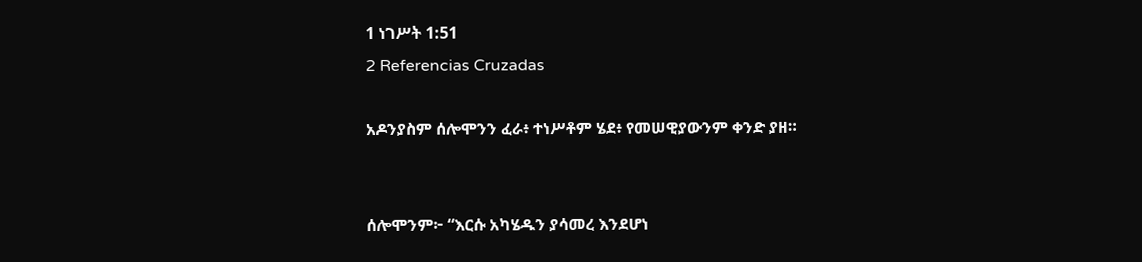1 ነገሥት 1:51
2 Referencias Cruzadas

አዶንያስም ሰሎሞንን ፈራ፥ ተነሥቶም ሄደ፥ የመሠዊያውንም ቀንድ ያዘ።


ሰሎሞንም፦ “እርሱ አካሄዱን ያሳመረ እንደሆነ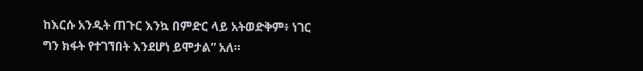ከእርሱ አንዲት ጠጉር እንኳ በምድር ላይ አትወድቅም፥ ነገር ግን ክፋት የተገኘበት እንደሆነ ይሞታል” አለ።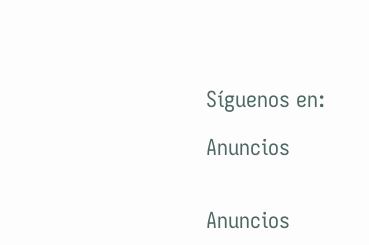Síguenos en:

Anuncios


Anuncios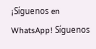¡Síguenos en WhatsApp! Síguenos